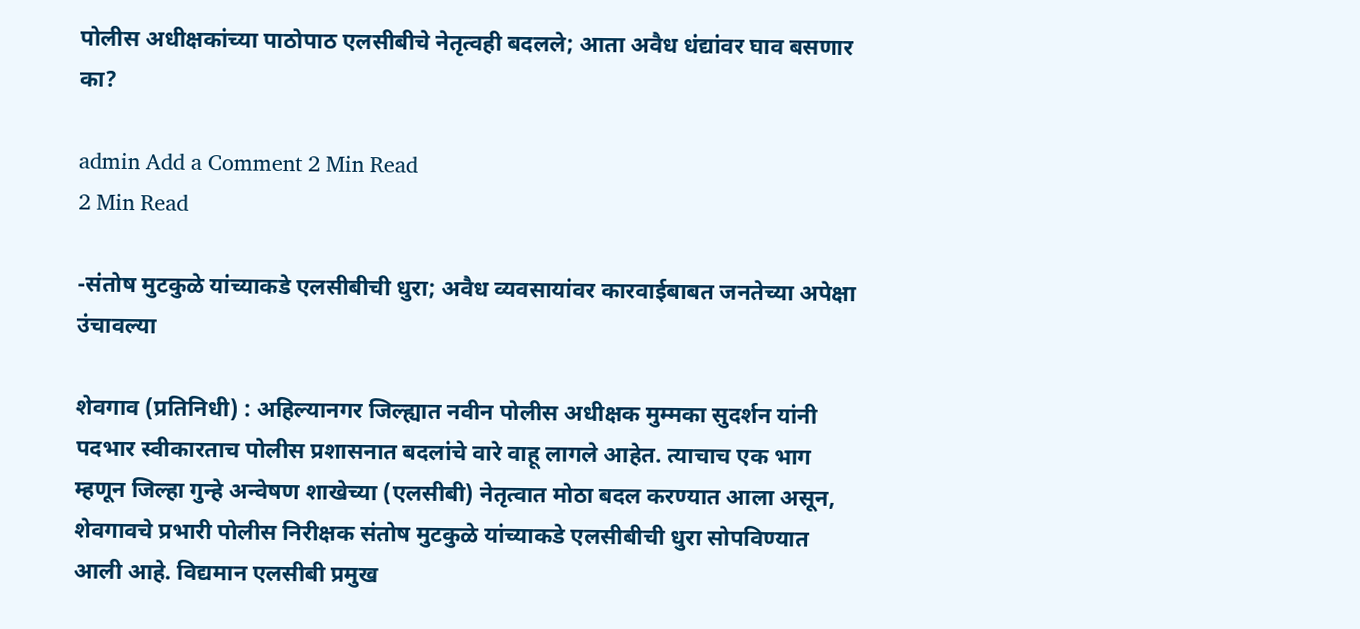पोलीस अधीक्षकांच्या पाठोपाठ एलसीबीचे नेतृत्वही बदलले; आता अवैध धंद्यांवर घाव बसणार का?

admin Add a Comment 2 Min Read
2 Min Read

-संतोष मुटकुळे यांच्याकडे एलसीबीची धुरा; अवैध व्यवसायांवर कारवाईबाबत जनतेच्या अपेक्षा उंचावल्या

शेवगाव (प्रतिनिधी) : अहिल्यानगर जिल्ह्यात नवीन पोलीस अधीक्षक मुम्मका सुदर्शन यांनी पदभार स्वीकारताच पोलीस प्रशासनात बदलांचे वारे वाहू लागले आहेत. त्याचाच एक भाग म्हणून जिल्हा गुन्हे अन्वेषण शाखेच्या (एलसीबी) नेतृत्वात मोठा बदल करण्यात आला असून, शेवगावचे प्रभारी पोलीस निरीक्षक संतोष मुटकुळे यांच्याकडे एलसीबीची धुरा सोपविण्यात आली आहे. विद्यमान एलसीबी प्रमुख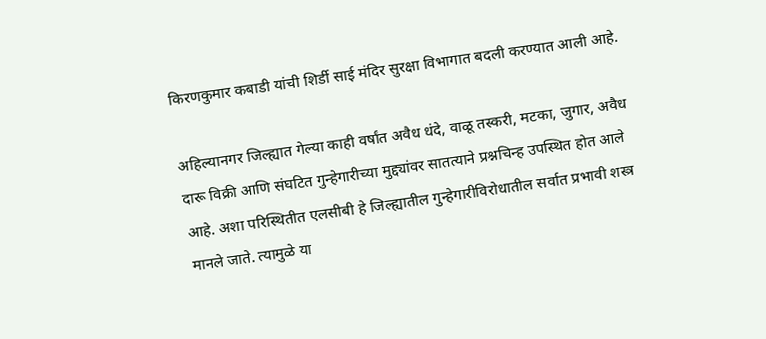किरणकुमार कबाडी यांची शिर्डी साई मंदिर सुरक्षा विभागात बदली करण्यात आली आहे.

अहिल्यानगर जिल्ह्यात गेल्या काही वर्षांत अवैध धंदे, वाळू तस्करी, मटका, जुगार, अवैध दारू विक्री आणि संघटित गुन्हेगारीच्या मुद्द्यांवर सातत्याने प्रश्नचिन्ह उपस्थित होत आले आहे. अशा परिस्थितीत एलसीबी हे जिल्ह्यातील गुन्हेगारीविरोधातील सर्वात प्रभावी शस्त्र मानले जाते. त्यामुळे या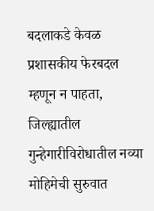बदलाकडे केवळ प्रशासकीय फेरबदल म्हणून न पाहता, जिल्ह्यातील गुन्हेगारीविरोधातील नव्या मोहिमेची सुरुवात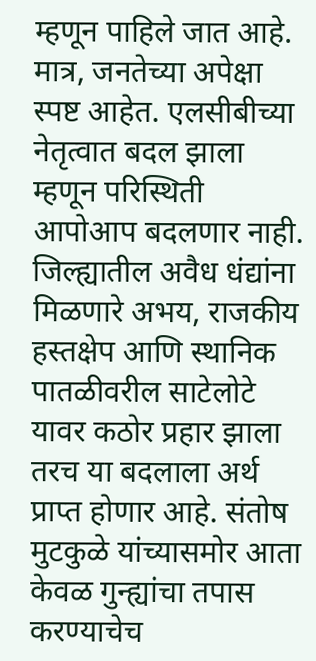म्हणून पाहिले जात आहे. मात्र, जनतेच्या अपेक्षा स्पष्ट आहेत. एलसीबीच्या नेतृत्वात बदल झाला म्हणून परिस्थिती आपोआप बदलणार नाही. जिल्ह्यातील अवैध धंद्यांना मिळणारे अभय, राजकीय हस्तक्षेप आणि स्थानिक पातळीवरील साटेलोटे यावर कठोर प्रहार झाला तरच या बदलाला अर्थ प्राप्त होणार आहे. संतोष मुटकुळे यांच्यासमोर आता केवळ गुन्ह्यांचा तपास करण्याचेच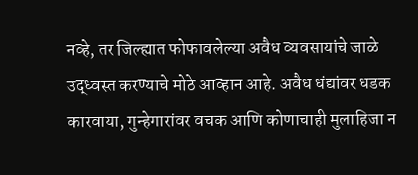नव्हे, तर जिल्ह्यात फोफावलेल्या अवैध व्यवसायांचे जाळे उद्ध्वस्त करण्याचे मोठे आव्हान आहे. अवैध धंद्यांवर धडक कारवाया, गुन्हेगारांवर वचक आणि कोणाचाही मुलाहिजा न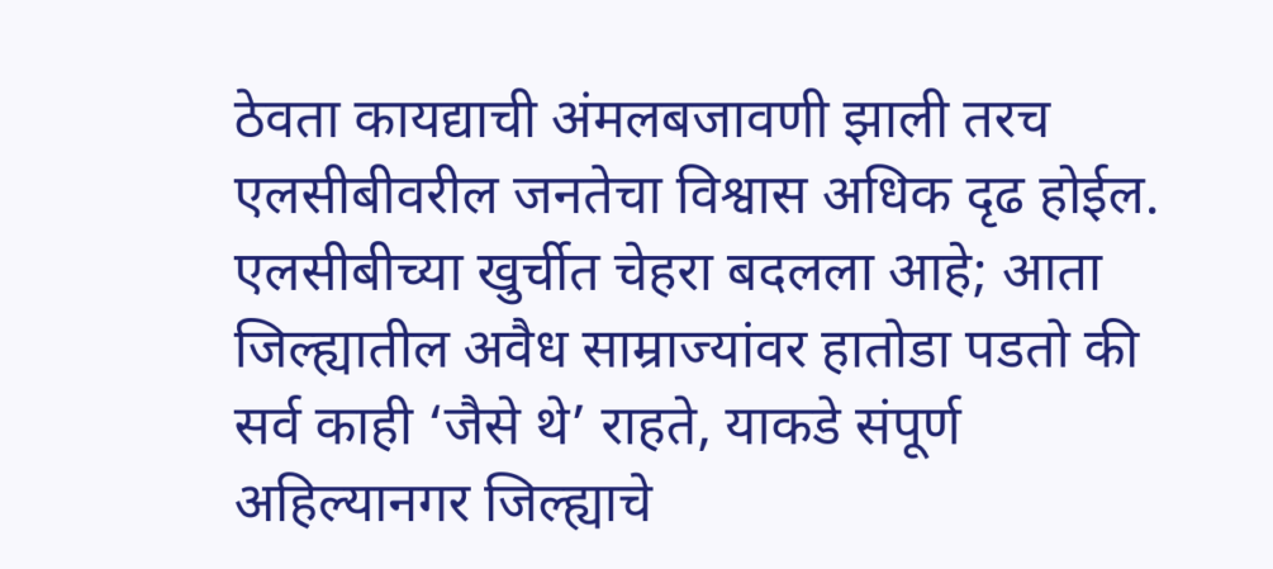ठेवता कायद्याची अंमलबजावणी झाली तरच एलसीबीवरील जनतेचा विश्वास अधिक दृढ होईल. एलसीबीच्या खुर्चीत चेहरा बदलला आहे; आता जिल्ह्यातील अवैध साम्राज्यांवर हातोडा पडतो की सर्व काही ‘जैसे थे’ राहते, याकडे संपूर्ण अहिल्यानगर जिल्ह्याचे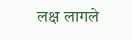लक्ष लागले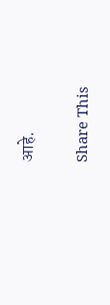आहे.

Share This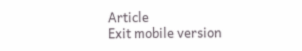Article
Exit mobile version